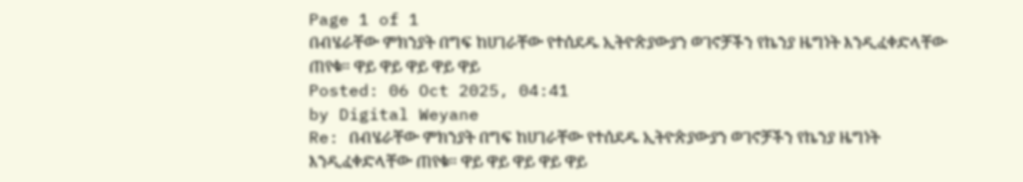Page 1 of 1
በብሄራቸው ምክንያት በግፍ ከሀገራቸው የተሰደዱ ኢትዮጵያውያን ወገኖቻችን የኬንያ ዜግነት እንዲፈቀድላቸው ጠየቁ። ዋይ ዋይ ዋይ ዋይ ዋይ
Posted: 06 Oct 2025, 04:41
by Digital Weyane
Re: በብሄራቸው ምክንያት በግፍ ከሀገራቸው የተሰደዱ ኢትዮጵያውያን ወገኖቻችን የኬንያ ዜግነት እንዲፈቀድላቸው ጠየቁ። ዋይ ዋይ ዋይ ዋይ ዋይ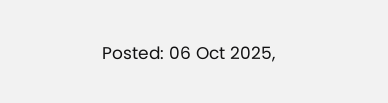Posted: 06 Oct 2025,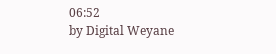06:52
by Digital Weyane